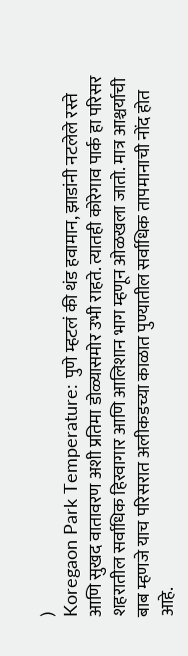)
Koregaon Park Temperature: पुणे म्हटलं की थंड हवामान, झाडांनी नटलेले रस्ते आणि सुखद वातावरण अशी प्रतिमा डोळ्यासमोर उभी राहते. त्यातही कोरेगाव पार्क हा परिसर शहरातील सर्वाधिक हिरवागार आणि आलिशान भाग म्हणून ओळखला जातो. मात्र आश्चर्याची बाब म्हणजे याच परिसरात अलीकडच्या काळात पुण्यातील सर्वाधिक तापमानाची नोंद होत आहे.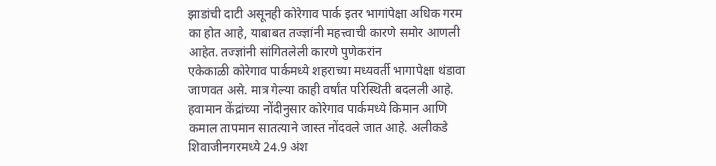झाडांची दाटी असूनही कोरेगाव पार्क इतर भागांपेक्षा अधिक गरम का होत आहे, याबाबत तज्ज्ञांनी महत्त्वाची कारणे समोर आणली आहेत. तज्ज्ञांनी सांगितलेली कारणे पुणेकरांन
एकेकाळी कोरेगाव पार्कमध्ये शहराच्या मध्यवर्ती भागापेक्षा थंडावा जाणवत असे. मात्र गेल्या काही वर्षांत परिस्थिती बदलली आहे. हवामान केंद्रांच्या नोंदीनुसार कोरेगाव पार्कमध्ये किमान आणि कमाल तापमान सातत्याने जास्त नोंदवले जात आहे. अलीकडे शिवाजीनगरमध्ये 24.9 अंश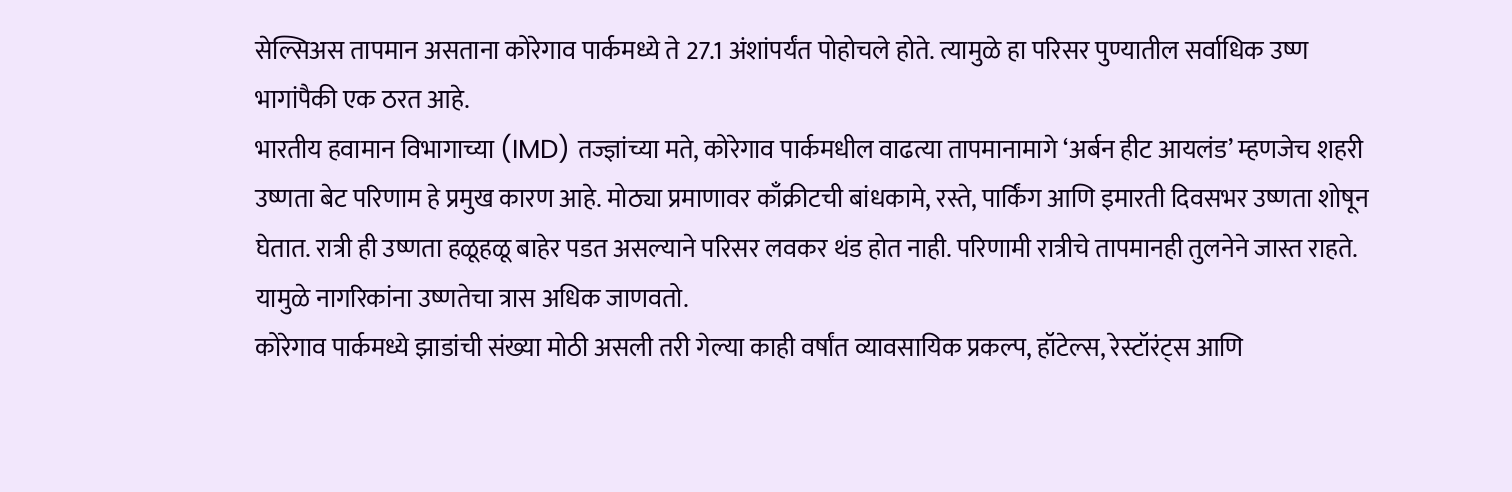सेल्सिअस तापमान असताना कोरेगाव पार्कमध्ये ते 27.1 अंशांपर्यंत पोहोचले होते. त्यामुळे हा परिसर पुण्यातील सर्वाधिक उष्ण भागांपैकी एक ठरत आहे.
भारतीय हवामान विभागाच्या (IMD) तज्ज्ञांच्या मते, कोरेगाव पार्कमधील वाढत्या तापमानामागे ‘अर्बन हीट आयलंड’ म्हणजेच शहरी उष्णता बेट परिणाम हे प्रमुख कारण आहे. मोठ्या प्रमाणावर काँक्रीटची बांधकामे, रस्ते, पार्किंग आणि इमारती दिवसभर उष्णता शोषून घेतात. रात्री ही उष्णता हळूहळू बाहेर पडत असल्याने परिसर लवकर थंड होत नाही. परिणामी रात्रीचे तापमानही तुलनेने जास्त राहते. यामुळे नागरिकांना उष्णतेचा त्रास अधिक जाणवतो.
कोरेगाव पार्कमध्ये झाडांची संख्या मोठी असली तरी गेल्या काही वर्षांत व्यावसायिक प्रकल्प, हॉटेल्स, रेस्टॉरंट्स आणि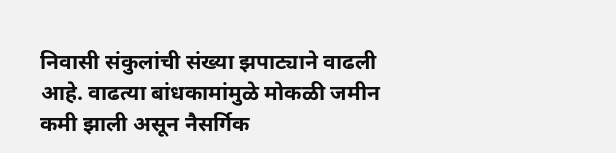निवासी संकुलांची संख्या झपाट्याने वाढली आहे. वाढत्या बांधकामांमुळे मोकळी जमीन कमी झाली असून नैसर्गिक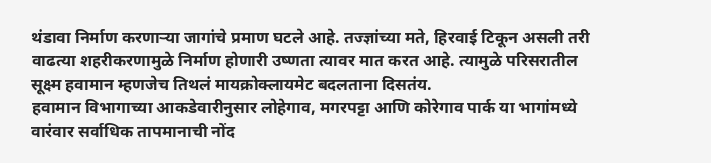थंडावा निर्माण करणाऱ्या जागांचे प्रमाण घटले आहे. तज्ज्ञांच्या मते, हिरवाई टिकून असली तरी वाढत्या शहरीकरणामुळे निर्माण होणारी उष्णता त्यावर मात करत आहे. त्यामुळे परिसरातील सूक्ष्म हवामान म्हणजेच तिथलं मायक्रोक्लायमेट बदलताना दिसतंय.
हवामान विभागाच्या आकडेवारीनुसार लोहेगाव, मगरपट्टा आणि कोरेगाव पार्क या भागांमध्ये वारंवार सर्वाधिक तापमानाची नोंद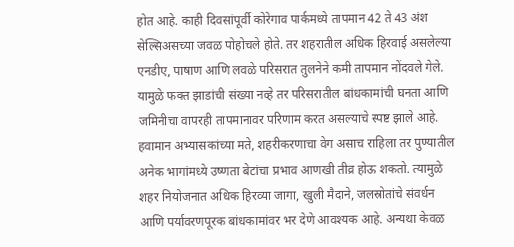होत आहे. काही दिवसांपूर्वी कोरेगाव पार्कमध्ये तापमान 42 ते 43 अंश सेल्सिअसच्या जवळ पोहोचले होते. तर शहरातील अधिक हिरवाई असलेल्या एनडीए, पाषाण आणि लवळे परिसरात तुलनेने कमी तापमान नोंदवले गेले. यामुळे फक्त झाडांची संख्या नव्हे तर परिसरातील बांधकामांची घनता आणि जमिनीचा वापरही तापमानावर परिणाम करत असल्याचे स्पष्ट झाले आहे.
हवामान अभ्यासकांच्या मते, शहरीकरणाचा वेग असाच राहिला तर पुण्यातील अनेक भागांमध्ये उष्णता बेटांचा प्रभाव आणखी तीव्र होऊ शकतो. त्यामुळे शहर नियोजनात अधिक हिरव्या जागा, खुली मैदाने, जलस्रोतांचे संवर्धन आणि पर्यावरणपूरक बांधकामांवर भर देणे आवश्यक आहे. अन्यथा केवळ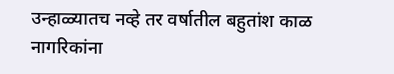उन्हाळ्यातच नव्हे तर वर्षातील बहुतांश काळ नागरिकांना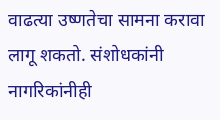वाढत्या उष्णतेचा सामना करावा लागू शकतो. संशोधकांनी नागरिकांनीही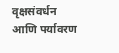वृक्षसंवर्धन आणि पर्यावरण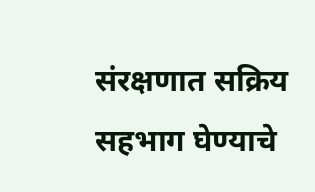संरक्षणात सक्रिय सहभाग घेण्याचे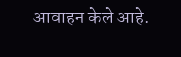आवाहन केले आहे.